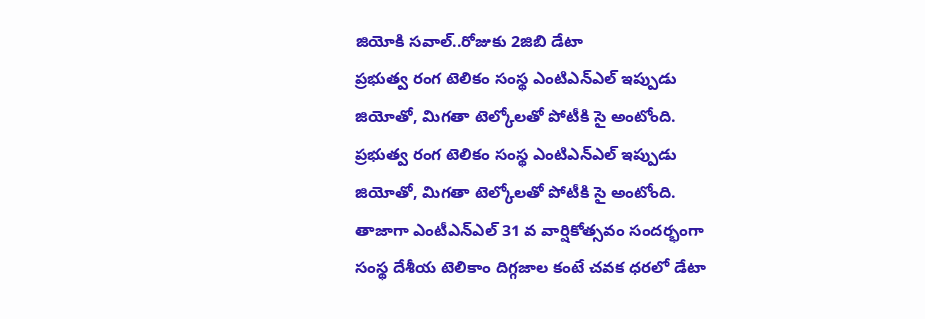జియోకి సవాల్..రోజుకు 2జిబి డేటా
ప్రభుత్వ రంగ టెలికం సంస్థ ఎంటిఎన్ఎల్ ఇప్పుడు జియోతో, మిగతా టెల్కోలతో పోటీకి సై అంటోంది.
ప్రభుత్వ రంగ టెలికం సంస్థ ఎంటిఎన్ఎల్ ఇప్పుడు జియోతో, మిగతా టెల్కోలతో పోటీకి సై అంటోంది. తాజాగా ఎంటీఎన్ఎల్ 31 వ వార్షికోత్సవం సందర్భంగా సంస్థ దేశీయ టెలికాం దిగ్గజాల కంటే చవక ధరలో డేటా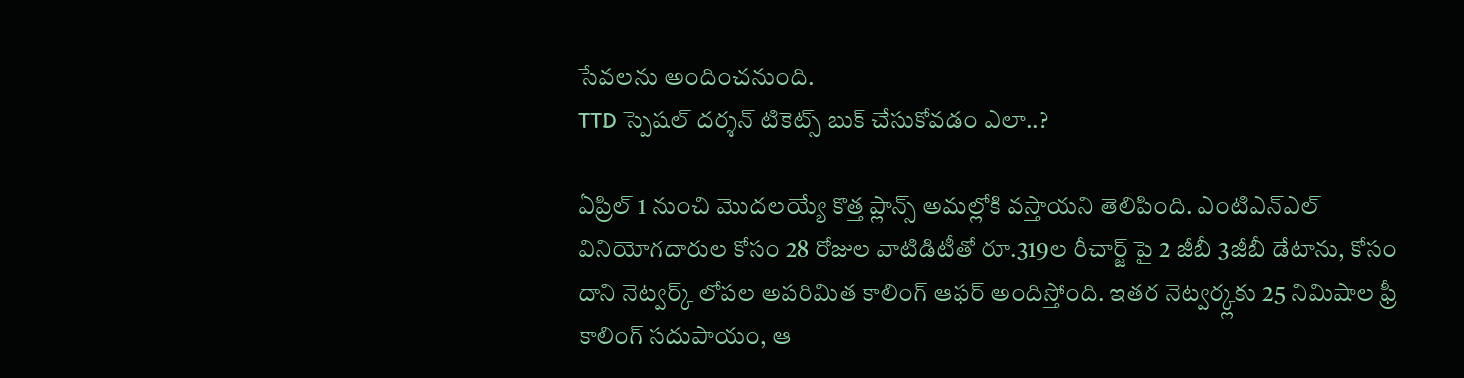సేవలను అందించనుంది.
TTD స్పెషల్ దర్శన్ టికెట్స్ బుక్ చేసుకోవడం ఎలా..?

ఏప్రిల్ 1 నుంచి మొదలయ్యే కొత్త ప్లాన్స్ అమల్లోకి వస్తాయని తెలిపింది. ఎంటిఎన్ఎల్ వినియోగదారుల కోసం 28 రోజుల వాటిడిటీతో రూ.319ల రీచార్జ్ పై 2 జీబీ 3జీబీ డేటాను, కోసం దాని నెట్వర్క్ లోపల అపరిమిత కాలింగ్ ఆఫర్ అందిస్తోంది. ఇతర నెట్వర్క్లకు 25 నిమిషాల ఫ్రీ కాలింగ్ సదుపాయం, ఆ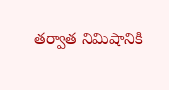తర్వాత నిమిషానికి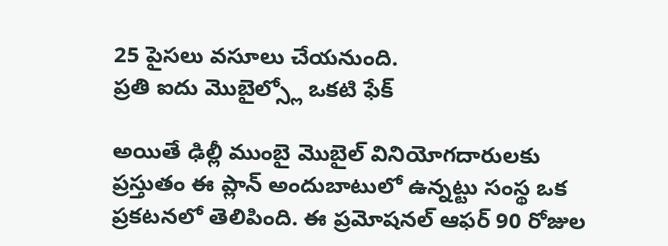25 పైసలు వసూలు చేయనుంది.
ప్రతి ఐదు మొబైల్స్లో ఒకటి ఫేక్

అయితే ఢిల్లీ ముంబై మొబైల్ వినియోగదారులకు ప్రస్తుతం ఈ ప్లాన్ అందుబాటులో ఉన్నట్టు సంస్థ ఒక ప్రకటనలో తెలిపింది. ఈ ప్రమోషనల్ ఆఫర్ 90 రోజుల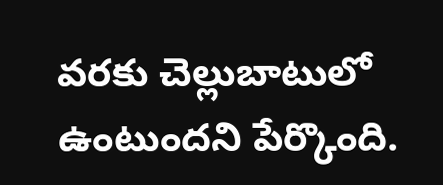వరకు చెల్లుబాటులో ఉంటుందని పేర్కొంది.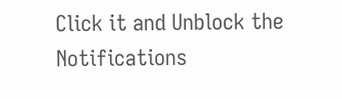Click it and Unblock the Notifications